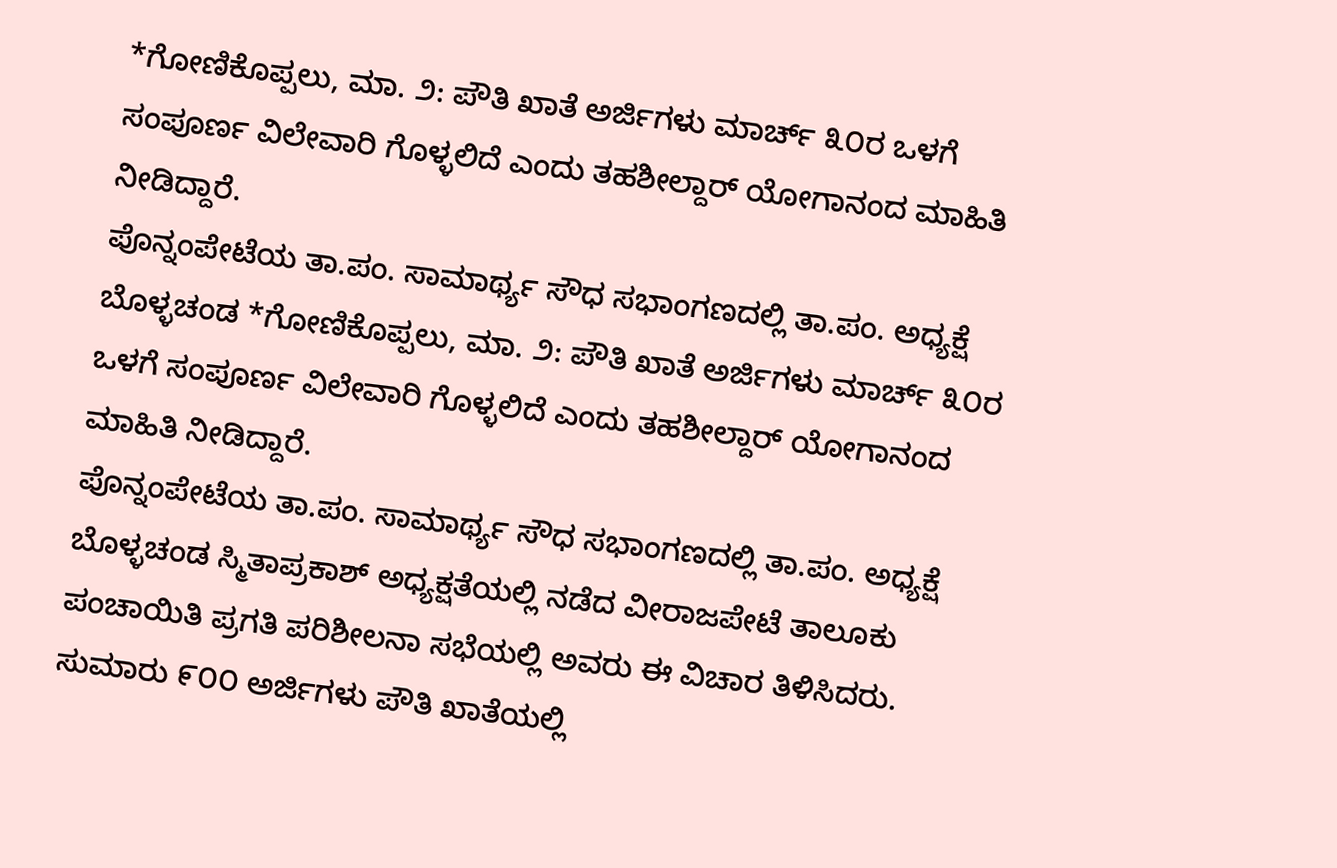*ಗೋಣಿಕೊಪ್ಪಲು, ಮಾ. ೨: ಪೌತಿ ಖಾತೆ ಅರ್ಜಿಗಳು ಮಾರ್ಚ್ ೩೦ರ ಒಳಗೆ ಸಂಪೂರ್ಣ ವಿಲೇವಾರಿ ಗೊಳ್ಳಲಿದೆ ಎಂದು ತಹಶೀಲ್ದಾರ್ ಯೋಗಾನಂದ ಮಾಹಿತಿ ನೀಡಿದ್ದಾರೆ.
ಪೊನ್ನಂಪೇಟೆಯ ತಾ.ಪಂ. ಸಾಮಾರ್ಥ್ಯ ಸೌಧ ಸಭಾಂಗಣದಲ್ಲಿ ತಾ.ಪಂ. ಅಧ್ಯಕ್ಷೆ ಬೊಳ್ಳಚಂಡ *ಗೋಣಿಕೊಪ್ಪಲು, ಮಾ. ೨: ಪೌತಿ ಖಾತೆ ಅರ್ಜಿಗಳು ಮಾರ್ಚ್ ೩೦ರ ಒಳಗೆ ಸಂಪೂರ್ಣ ವಿಲೇವಾರಿ ಗೊಳ್ಳಲಿದೆ ಎಂದು ತಹಶೀಲ್ದಾರ್ ಯೋಗಾನಂದ ಮಾಹಿತಿ ನೀಡಿದ್ದಾರೆ.
ಪೊನ್ನಂಪೇಟೆಯ ತಾ.ಪಂ. ಸಾಮಾರ್ಥ್ಯ ಸೌಧ ಸಭಾಂಗಣದಲ್ಲಿ ತಾ.ಪಂ. ಅಧ್ಯಕ್ಷೆ ಬೊಳ್ಳಚಂಡ ಸ್ಮಿತಾಪ್ರಕಾಶ್ ಅಧ್ಯಕ್ಷತೆಯಲ್ಲಿ ನಡೆದ ವೀರಾಜಪೇಟೆ ತಾಲೂಕು ಪಂಚಾಯಿತಿ ಪ್ರಗತಿ ಪರಿಶೀಲನಾ ಸಭೆಯಲ್ಲಿ ಅವರು ಈ ವಿಚಾರ ತಿಳಿಸಿದರು.
ಸುಮಾರು ೯೦೦ ಅರ್ಜಿಗಳು ಪೌತಿ ಖಾತೆಯಲ್ಲಿ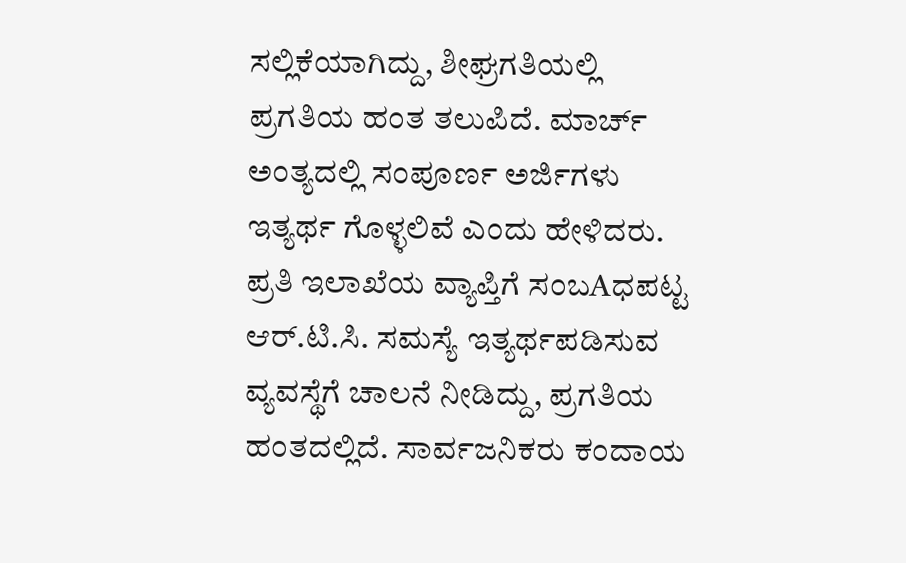ಸಲ್ಲಿಕೆಯಾಗಿದ್ದು, ಶೀಘ್ರಗತಿಯಲ್ಲಿ ಪ್ರಗತಿಯ ಹಂತ ತಲುಪಿದೆ. ಮಾರ್ಚ್ ಅಂತ್ಯದಲ್ಲಿ ಸಂಪೂರ್ಣ ಅರ್ಜಿಗಳು ಇತ್ಯರ್ಥ ಗೊಳ್ಳಲಿವೆ ಎಂದು ಹೇಳಿದರು.
ಪ್ರತಿ ಇಲಾಖೆಯ ವ್ಯಾಪ್ತಿಗೆ ಸಂಬAಧಪಟ್ಟ ಆರ್.ಟಿ.ಸಿ. ಸಮಸ್ಯೆ ಇತ್ಯರ್ಥಪಡಿಸುವ ವ್ಯವಸ್ಥೆಗೆ ಚಾಲನೆ ನೀಡಿದ್ದು, ಪ್ರಗತಿಯ ಹಂತದಲ್ಲಿದೆ. ಸಾರ್ವಜನಿಕರು ಕಂದಾಯ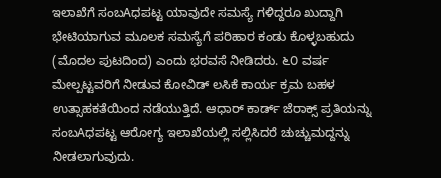ಇಲಾಖೆಗೆ ಸಂಬAಧಪಟ್ಟ ಯಾವುದೇ ಸಮಸ್ಯೆ ಗಳಿದ್ದರೂ ಖುದ್ದಾಗಿ ಭೇಟಿಯಾಗುವ ಮೂಲಕ ಸಮಸ್ಯೆಗೆ ಪರಿಹಾರ ಕಂಡು ಕೊಳ್ಳಬಹುದು
(ಮೊದಲ ಪುಟದಿಂದ) ಎಂದು ಭರವಸೆ ನೀಡಿದರು. ೬೦ ವರ್ಷ ಮೇಲ್ಪಟ್ಟವರಿಗೆ ನೀಡುವ ಕೋವಿಡ್ ಲಸಿಕೆ ಕಾರ್ಯ ಕ್ರಮ ಬಹಳ ಉತ್ಸಾಹಕತೆಯಿಂದ ನಡೆಯುತ್ತಿದೆ. ಆಧಾರ್ ಕಾರ್ಡ್ ಜೆರಾಕ್ಸ್ ಪ್ರತಿಯನ್ನು ಸಂಬAಧಪಟ್ಟ ಆರೋಗ್ಯ ಇಲಾಖೆಯಲ್ಲಿ ಸಲ್ಲಿಸಿದರೆ ಚುಚ್ಚುಮದ್ದನ್ನು ನೀಡಲಾಗುವುದು.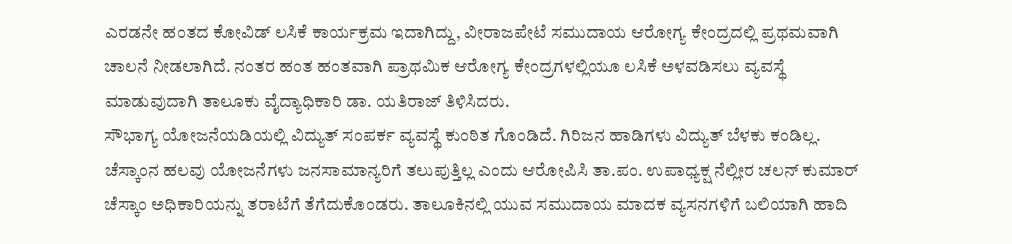ಎರಡನೇ ಹಂತದ ಕೋವಿಡ್ ಲಸಿಕೆ ಕಾರ್ಯಕ್ರಮ ಇದಾಗಿದ್ದು, ವೀರಾಜಪೇಟೆ ಸಮುದಾಯ ಆರೋಗ್ಯ ಕೇಂದ್ರದಲ್ಲಿ ಪ್ರಥಮವಾಗಿ ಚಾಲನೆ ನೀಡಲಾಗಿದೆ. ನಂತರ ಹಂತ ಹಂತವಾಗಿ ಪ್ರಾಥಮಿಕ ಆರೋಗ್ಯ ಕೇಂದ್ರಗಳಲ್ಲಿಯೂ ಲಸಿಕೆ ಅಳವಡಿಸಲು ವ್ಯವಸ್ಥೆ ಮಾಡುವುದಾಗಿ ತಾಲೂಕು ವೈದ್ಯಾಧಿಕಾರಿ ಡಾ. ಯತಿರಾಜ್ ತಿಳಿಸಿದರು.
ಸೌಭಾಗ್ಯ ಯೋಜನೆಯಡಿಯಲ್ಲಿ ವಿದ್ಯುತ್ ಸಂಪರ್ಕ ವ್ಯವಸ್ಥೆ ಕುಂಠಿತ ಗೊಂಡಿದೆ. ಗಿರಿಜನ ಹಾಡಿಗಳು ವಿದ್ಯುತ್ ಬೆಳಕು ಕಂಡಿಲ್ಲ. ಚೆಸ್ಕಾಂನ ಹಲವು ಯೋಜನೆಗಳು ಜನಸಾಮಾನ್ಯರಿಗೆ ತಲುಪುತ್ತಿಲ್ಲ ಎಂದು ಆರೋಪಿಸಿ ತಾ.ಪಂ. ಉಪಾಧ್ಯಕ್ಷ ನೆಲ್ಲೀರ ಚಲನ್ ಕುಮಾರ್ ಚೆಸ್ಕಾಂ ಅಧಿಕಾರಿಯನ್ನು ತರಾಟೆಗೆ ತೆಗೆದುಕೊಂಡರು. ತಾಲೂಕಿನಲ್ಲಿ ಯುವ ಸಮುದಾಯ ಮಾದಕ ವ್ಯಸನಗಳಿಗೆ ಬಲಿಯಾಗಿ ಹಾದಿ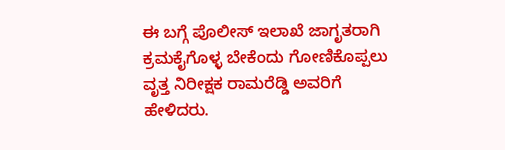ಈ ಬಗ್ಗೆ ಪೊಲೀಸ್ ಇಲಾಖೆ ಜಾಗೃತರಾಗಿ ಕ್ರಮಕೈಗೊಳ್ಳ ಬೇಕೆಂದು ಗೋಣಿಕೊಪ್ಪಲು ವೃತ್ತ ನಿರೀಕ್ಷಕ ರಾಮರೆಡ್ಡಿ ಅವರಿಗೆ ಹೇಳಿದರು.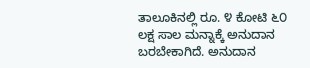ತಾಲೂಕಿನಲ್ಲಿ ರೂ. ೪ ಕೋಟಿ ೬೦ ಲಕ್ಷ ಸಾಲ ಮನ್ನಾಕ್ಕೆ ಅನುದಾನ ಬರಬೇಕಾಗಿದೆ. ಅನುದಾನ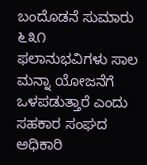ಬಂದೊಡನೆ ಸುಮಾರು ೬೩೧ ಫಲಾನುಭವಿಗಳು ಸಾಲ ಮನ್ನಾ ಯೋಜನೆಗೆ ಒಳಪಡುತ್ತಾರೆ ಎಂದು ಸಹಕಾರ ಸಂಘದ ಅಧಿಕಾರಿ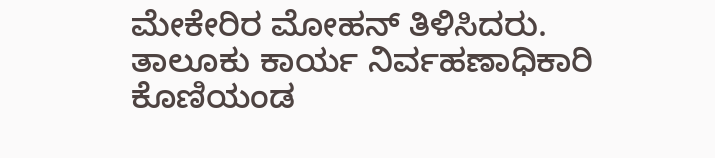ಮೇಕೇರಿರ ಮೋಹನ್ ತಿಳಿಸಿದರು.
ತಾಲೂಕು ಕಾರ್ಯ ನಿರ್ವಹಣಾಧಿಕಾರಿ ಕೊಣಿಯಂಡ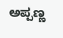ಅಪ್ಪಣ್ಣ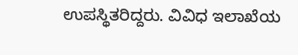ಉಪಸ್ಥಿತರಿದ್ದರು. ವಿವಿಧ ಇಲಾಖೆಯ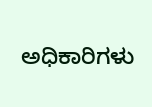ಅಧಿಕಾರಿಗಳು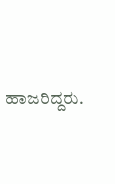ಹಾಜರಿದ್ದರು.